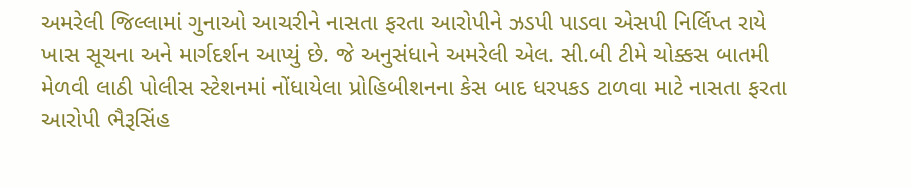અમરેલી જિલ્લામાં ગુનાઓ આચરીને નાસતા ફરતા આરોપીને ઝડપી પાડવા એસપી નિર્લિપ્ત રાયે ખાસ સૂચના અને માર્ગદર્શન આપ્યું છે. જે અનુસંધાને અમરેલી એલ. સી.બી ટીમે ચોક્કસ બાતમી મેળવી લાઠી પોલીસ સ્ટેશનમાં નોંધાયેલા પ્રોહિબીશનના કેસ બાદ ધરપકડ ટાળવા માટે નાસતા ફરતા આરોપી ભૈરૂસિંહ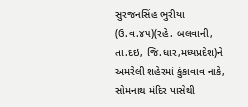સુરજનસિંહ ભુરીયા (ઉ.વ.૪૫)(રહે. બલવાની, તા.દઇ, જિ.ધાર,મધ્યપ્રદેશ)ને અમરેલી શહેરમાં કુંકાવાવ નાકે, સોમનાથ મંદિર પાસેથી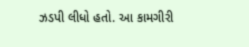ઝડપી લીધો હતો. આ કામગીરી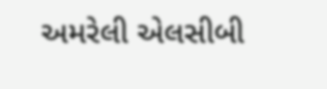અમરેલી એલસીબી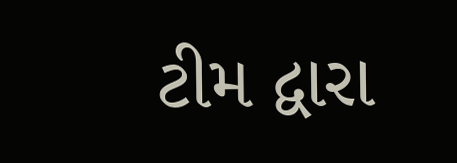ટીમ દ્વારા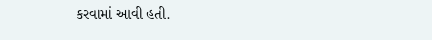કરવામાં આવી હતી.